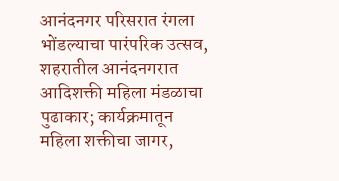आनंदनगर परिसरात रंगला भोंडल्याचा पारंपरिक उत्सव, शहरातील आनंदनगरात आदिशक्ती महिला मंडळाचा पुढाकार; कार्यक्रमातून महिला शक्तीचा जागर,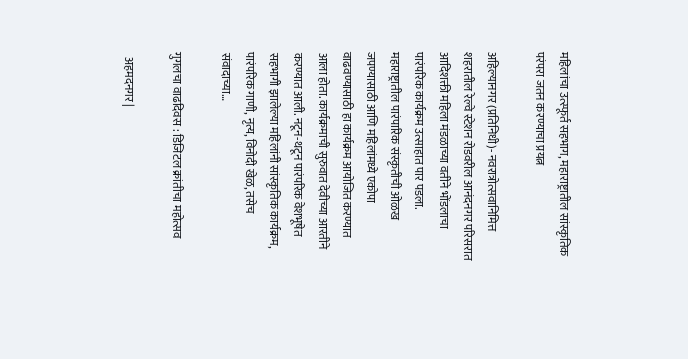महिलांचा उत्स्फूर्त सहभाग, महाराष्ट्रातील सांस्कृतिक परंपरा जतन करण्याचा प्रयत्न

अहिल्यानगर (प्रतिनिधी)- नवरात्रोत्सवानिमित्त शहरातील रेल्वे स्टेशन रोडवरील आनंदनगर परिसरात आदिशक्ती महिला मंडळाच्या वतीने भोंडलाचा पारंपरिक कार्यक्रम उत्साहात पार पडला. महाराष्ट्रातील पारंपारिक संस्कृतीची ओळख जपण्यासाठी आणि महिलांमध्ये एकोपा वाढवण्यासाठी हा कार्यक्रम आयोजित करण्यात आला होता. कार्यक्रमाची सुरुवात देवीच्या आरतीने करण्यात आली. नटून-थटून पारंपरिक वेशभूषेत सहभागी झालेल्या महिलांनी सांस्कृतिक कार्यक्रम, पारंपरिक गाणी, नृत्य, विनोदी खेळ, तसेच संवादाच्या…

गुगलचा वाढदिवस : डिजिटल क्रांतीचा महोत्सव

  अहमदनगर |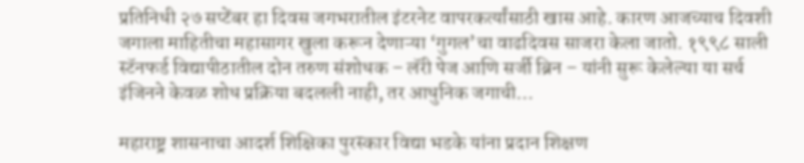प्रतिनिधी २७ सप्टेंबर हा दिवस जगभरातील इंटरनेट वापरकर्त्यांसाठी खास आहे. कारण आजच्याच दिवशी जगाला माहितीचा महासागर खुला करून देणाऱ्या ‘गुगल’चा वाढदिवस साजरा केला जातो. १९९८ साली स्टॅनफर्ड विद्यापीठातील दोन तरुण संशोधक – लॅरी पेज आणि सर्जी ब्रिन – यांनी सुरू केलेल्या या सर्च इंजिनने केवळ शोध प्रक्रिया बदलली नाही, तर आधुनिक जगाची…

महाराष्ट्र शासनाचा आदर्श शिक्षिका पुरस्कार विद्या भडके यांना प्रदान शिक्षण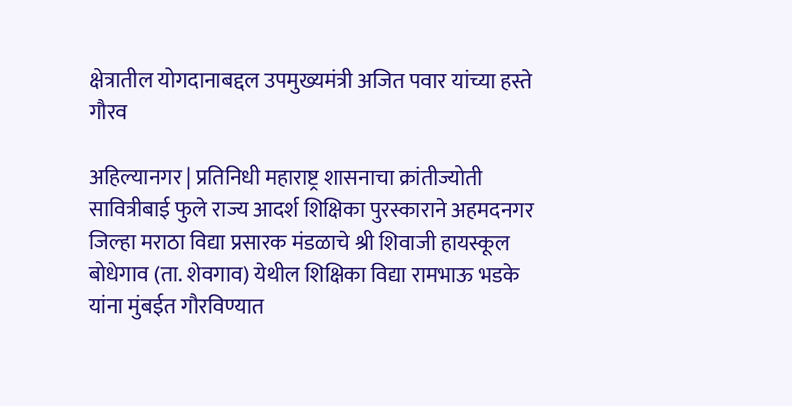क्षेत्रातील योगदानाबद्दल उपमुख्यमंत्री अजित पवार यांच्या हस्ते गौरव

अहिल्यानगर | प्रतिनिधी महाराष्ट्र शासनाचा क्रांतीज्योती सावित्रीबाई फुले राज्य आदर्श शिक्षिका पुरस्काराने अहमदनगर जिल्हा मराठा विद्या प्रसारक मंडळाचे श्री शिवाजी हायस्कूल बोधेगाव (ता. शेवगाव) येथील शिक्षिका विद्या रामभाऊ भडके यांना मुंबईत गौरविण्यात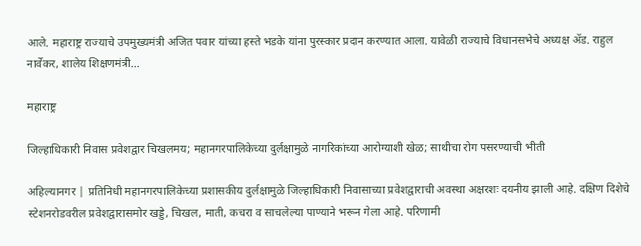आले. महाराष्ट्र राज्याचे उपमुख्यमंत्री अजित पवार यांच्या हस्ते भडके यांना पुरस्कार प्रदान करण्यात आला. यावेळी राज्याचे विधानसभेचे अध्यक्ष ॲड. राहुल नार्वेकर, शालेय शिक्षणमंत्री…

महाराष्ट्र

जिल्हाधिकारी निवास प्रवेशद्वार चिखलमय; महानगरपालिकेच्या दुर्लक्षामुळे नागरिकांच्या आरोग्याशी खेळ; साथीचा रोग पसरण्याची भीती

अहिल्यानगर | प्रतिनिधी महानगरपालिकेच्या प्रशासकीय दुर्लक्षामुळे जिल्हाधिकारी निवासाच्या प्रवेशद्वाराची अवस्था अक्षरशः दयनीय झाली आहे. दक्षिण दिशेचे स्टेशनरोडवरील प्रवेशद्वारासमोर खड्डे, चिखल, माती, कचरा व साचलेल्या पाण्याने भरून गेला आहे. परिणामी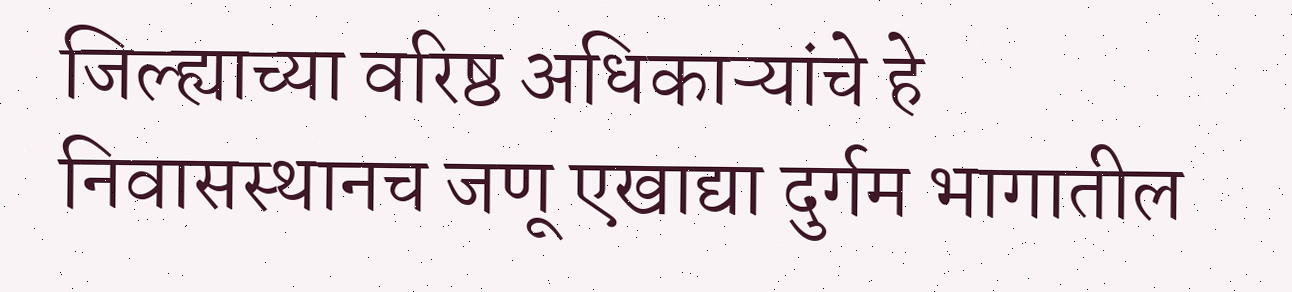जिल्ह्याच्या वरिष्ठ अधिकाऱ्यांचे हे निवासस्थानच जणू एखाद्या दुर्गम भागातील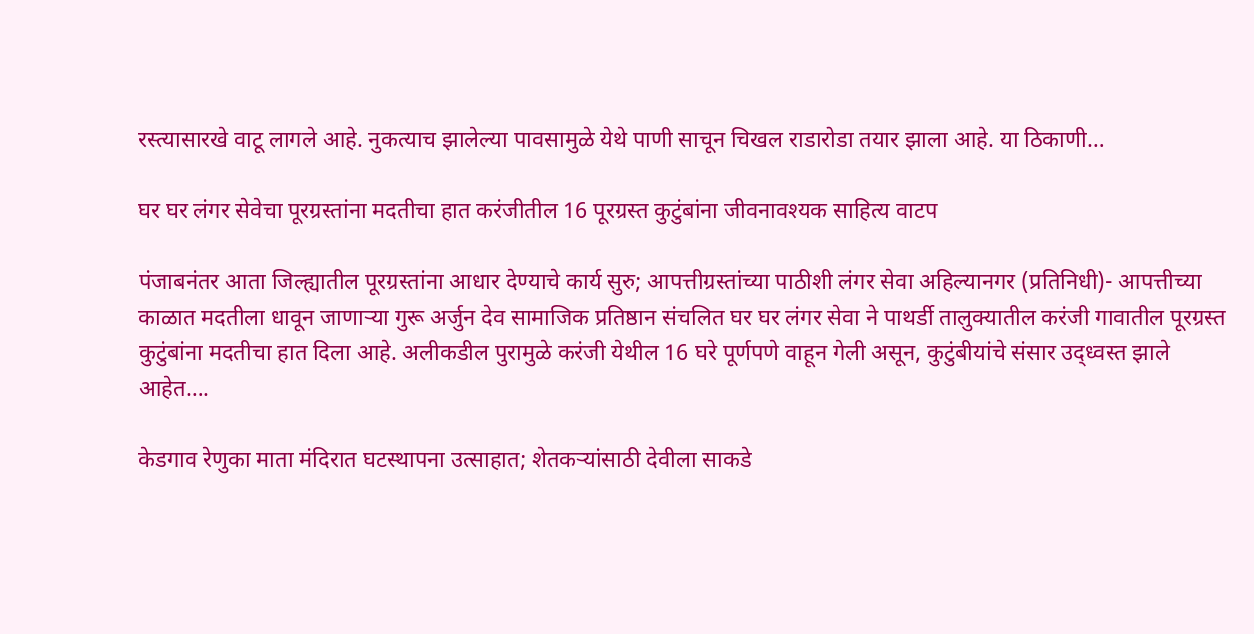रस्त्यासारखे वाटू लागले आहे. नुकत्याच झालेल्या पावसामुळे येथे पाणी साचून चिखल राडारोडा तयार झाला आहे. या ठिकाणी…

घर घर लंगर सेवेचा पूरग्रस्तांना मदतीचा हात करंजीतील 16 पूरग्रस्त कुटुंबांना जीवनावश्‍यक साहित्य वाटप

पंजाबनंतर आता जिल्ह्यातील पूरग्रस्तांना आधार देण्याचे कार्य सुरु; आपत्तीग्रस्तांच्या पाठीशी लंगर सेवा अहिल्यानगर (प्रतिनिधी)- आपत्तीच्या काळात मदतीला धावून जाणाऱ्या गुरू अर्जुन देव सामाजिक प्रतिष्ठान संचलित घर घर लंगर सेवा ने पाथर्डी तालुक्यातील करंजी गावातील पूरग्रस्त कुटुंबांना मदतीचा हात दिला आहे. अलीकडील पुरामुळे करंजी येथील 16 घरे पूर्णपणे वाहून गेली असून, कुटुंबीयांचे संसार उद्ध्वस्त झाले आहेत….

केडगाव रेणुका माता मंदिरात घटस्थापना उत्साहात; शेतकऱ्यांसाठी देवीला साकडे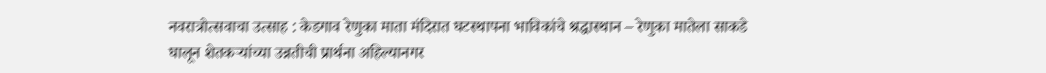नवरात्रोत्सवाचा उत्साह : केडगाव रेणुका माता मंदिरात घटस्थापना भाविकांचे श्रद्धास्थान – रेणुका मातेला साकडे घालून शेतकऱ्यांच्या उन्नतीची प्रार्थना अहिल्यानगर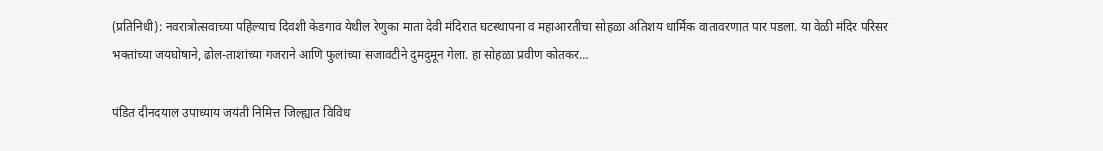(प्रतिनिधी): नवरात्रोत्सवाच्या पहिल्याच दिवशी केडगाव येथील रेणुका माता देवी मंदिरात घटस्थापना व महाआरतीचा सोहळा अतिशय धार्मिक वातावरणात पार पडला. या वेळी मंदिर परिसर भक्तांच्या जयघोषाने, ढोल-ताशांच्या गजराने आणि फुलांच्या सजावटीने दुमदुमून गेला. हा सोहळा प्रवीण कोतकर…

पंडित दीनदयाल उपाध्याय जयंती निमित्त जिल्ह्यात विविध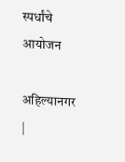स्पर्धांचे आयोजन

अहिल्यानगर |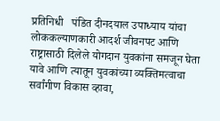प्रतिनिधी   पंडित दीनदयाल उपाध्याय यांचा लोककल्याणकारी आदर्श जीवनपट आणि राष्ट्रासाठी दिलेले योगदान युवकांना समजून घेता यावे आणि त्यातून युवकांच्या व्यक्तिमत्वाचा सर्वांगीण विकास व्हावा,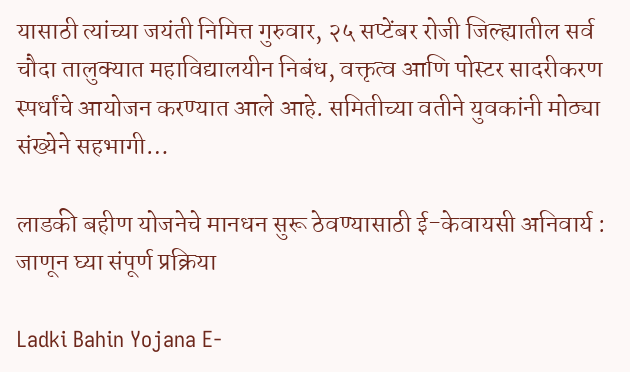यासाठी त्यांच्या जयंती निमित्त गुरुवार, २५ सप्टेंबर रोजी जिल्ह्यातील सर्व चौदा तालुक्यात महाविद्यालयीन निबंध, वक्तृत्व आणि पोस्टर सादरीकरण स्पर्धांचे आयोजन करण्यात आले आहे. समितीच्या वतीने युवकांनी मोठ्या संख्येने सहभागी…

लाडकी बहीण योजनेचे मानधन सुरू ठेवण्यासाठी ई-केवायसी अनिवार्य : जाणून घ्या संपूर्ण प्रक्रिया

Ladki Bahin Yojana E-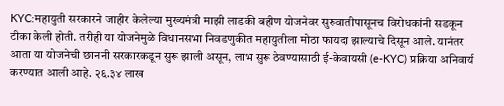KYC:महायुती सरकारने जाहीर केलेल्या मुख्यमंत्री माझी लाडकी बहीण योजनेवर सुरुवातीपासूनच विरोधकांनी सडकून टीका केली होती. तरीही या योजनेमुळे विधानसभा निवडणुकीत महायुतीला मोठा फायदा झाल्याचे दिसून आले. यानंतर आता या योजनेची छाननी सरकारकडून सुरू झाली असून, लाभ सुरू ठेवण्यासाठी ई-केवायसी (e-KYC) प्रक्रिया अनिवार्य करण्यात आली आहे. २६.३४ लाख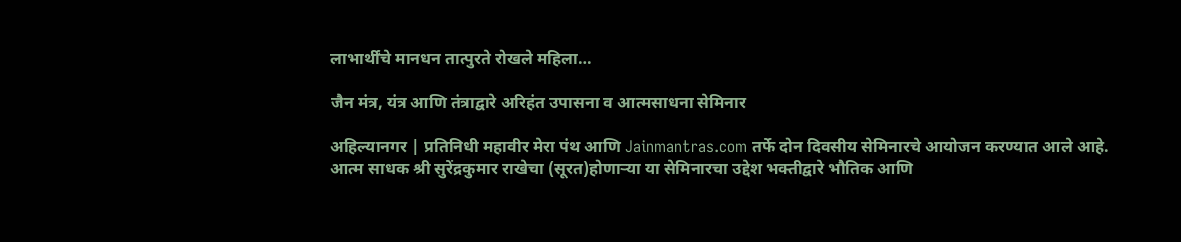लाभार्थींचे मानधन तात्पुरते रोखले महिला…

जैन मंत्र, यंत्र आणि तंत्राद्वारे अरिहंत उपासना व आत्मसाधना सेमिनार

अहिल्यानगर | प्रतिनिधी महावीर मेरा पंथ आणि Jainmantras.com तर्फे दोन दिवसीय सेमिनारचे आयोजन करण्यात आले आहे. आत्म साधक श्री सुरेंद्रकुमार राखेचा (सूरत)होणाऱ्या या सेमिनारचा उद्देश भक्तीद्वारे भौतिक आणि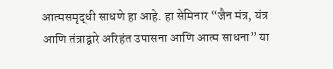आत्मसमृद्धी साधणे हा आहे. हा सेमिनार “जैन मंत्र, यंत्र आणि तंत्राद्वारे अरिहंत उपासना आणि आत्म साधना” या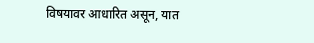विषयावर आधारित असून, यात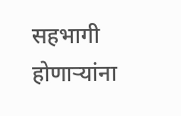सहभागी होणाऱ्यांना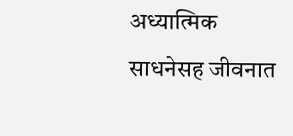अध्यात्मिक साधनेसह जीवनात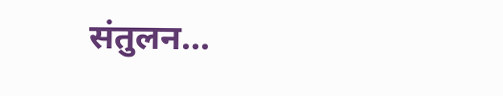संतुलन…